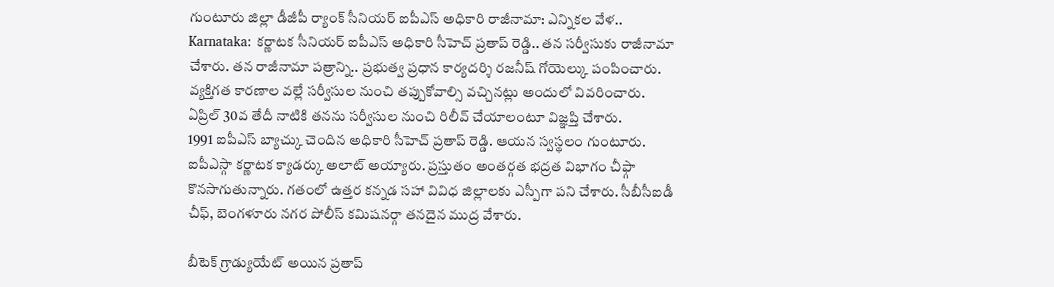గుంటూరు జిల్లా డీజీపీ ర్యాంక్ సీనియర్ ఐపీఎస్ అధికారి రాజీనామా: ఎన్నికల వేళ..
Karnataka: కర్ణాటక సీనియర్ ఐపీఎస్ అధికారి సీహెచ్ ప్రతాప్ రెడ్డి.. తన సర్వీసుకు రాజీనామా చేశారు. తన రాజీనామా పత్రాన్ని.. ప్రభుత్వ ప్రధాన కార్యదర్శి రజనీష్ గోయెల్కు పంపించారు. వ్యక్తిగత కారణాల వల్లే సర్వీసుల నుంచి తప్పుకోవాల్సి వచ్చినట్లు అందులో వివరించారు. ఏప్రిల్ 30వ తేదీ నాటికి తనను సర్వీసుల నుంచి రిలీవ్ చేయాలంటూ విజ్ఞప్తి చేశారు.
1991 ఐపీఎస్ బ్యాచ్కు చెందిన అధికారి సీహెచ్ ప్రతాప్ రెడ్డి. ఆయన స్వస్థలం గుంటూరు. ఐపీఎస్గా కర్ణాటక క్యాడర్కు అలాట్ అయ్యారు. ప్రస్తుతం అంతర్గత భద్రత విభాగం చీఫ్గా కొనసాగుతున్నారు. గతంలో ఉత్తర కన్నడ సహా వివిధ జిల్లాలకు ఎస్పీగా పని చేశారు. సీబీసీఐడీ చీఫ్, బెంగళూరు నగర పోలీస్ కమిషనర్గా తనదైన ముద్ర వేశారు.

బీటెక్ గ్రాడ్యుయేట్ అయిన ప్రతాప్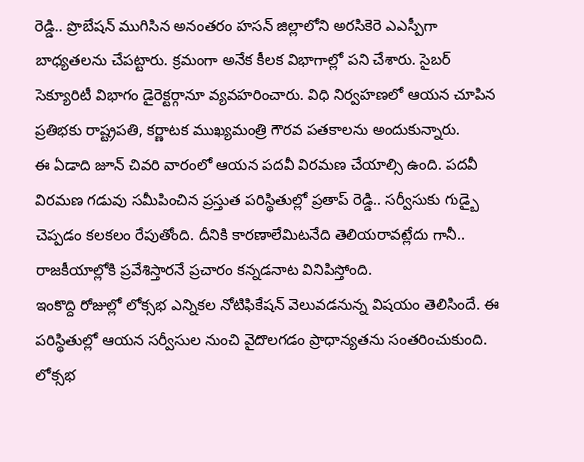రెడ్డి.. ప్రొబేషన్ ముగిసిన అనంతరం హసన్ జిల్లాలోని అరసికెరె ఎఎస్పీగా బాధ్యతలను చేపట్టారు. క్రమంగా అనేక కీలక విభాగాల్లో పని చేశారు. సైబర్ సెక్యూరిటీ విభాగం డైరెక్టర్గానూ వ్యవహరించారు. విధి నిర్వహణలో ఆయన చూపిన ప్రతిభకు రాష్ట్రపతి, కర్ణాటక ముఖ్యమంత్రి గౌరవ పతకాలను అందుకున్నారు.
ఈ ఏడాది జూన్ చివరి వారంలో ఆయన పదవీ విరమణ చేయాల్సి ఉంది. పదవీ విరమణ గడువు సమీపించిన ప్రస్తుత పరిస్థితుల్లో ప్రతాప్ రెడ్డి.. సర్వీసుకు గుడ్బై చెప్పడం కలకలం రేపుతోంది. దీనికి కారణాలేమిటనేది తెలియరావట్లేదు గానీ.. రాజకీయాల్లోకి ప్రవేశిస్తారనే ప్రచారం కన్నడనాట వినిపిస్తోంది.
ఇంకొద్ది రోజుల్లో లోక్సభ ఎన్నికల నోటిఫికేషన్ వెలువడనున్న విషయం తెలిసిందే. ఈ పరిస్థితుల్లో ఆయన సర్వీసుల నుంచి వైదొలగడం ప్రాధాన్యతను సంతరించుకుంది. లోక్సభ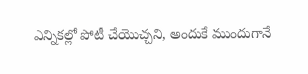ఎన్నికల్లో పోటీ చేయొచ్చని, అందుకే ముందుగానే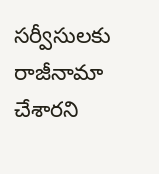సర్వీసులకు రాజీనామా చేశారని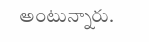అంటున్నారు.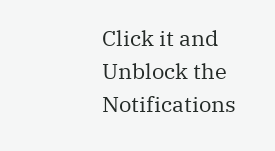Click it and Unblock the Notifications